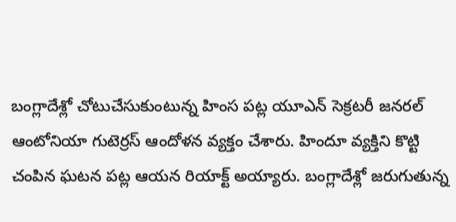బంగ్లాదేశ్లో చోటుచేసుకుంటున్న హింస పట్ల యూఎన్ సెక్రటరీ జనరల్ ఆంటోనియా గుటెర్రస్ ఆందోళన వ్యక్తం చేశారు. హిందూ వ్యక్తిని కొట్టి చంపిన ఘటన పట్ల ఆయన రియాక్ట్ అయ్యారు. బంగ్లాదేశ్లో జరుగుతున్న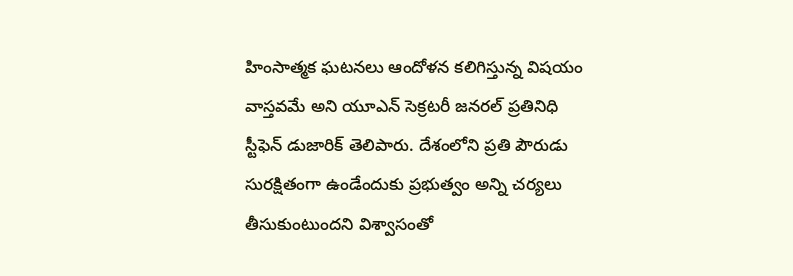హింసాత్మక ఘటనలు ఆందోళన కలిగిస్తున్న విషయం వాస్తవమే అని యూఎన్ సెక్రటరీ జనరల్ ప్రతినిధి స్టీఫెన్ డుజారిక్ తెలిపారు. దేశంలోని ప్రతి పౌరుడు సురక్షితంగా ఉండేందుకు ప్రభుత్వం అన్ని చర్యలు తీసుకుంటుందని విశ్వాసంతో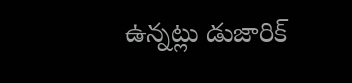ఉన్నట్లు డుజారిక్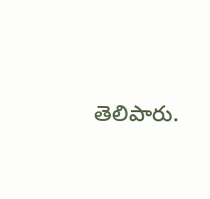తెలిపారు.